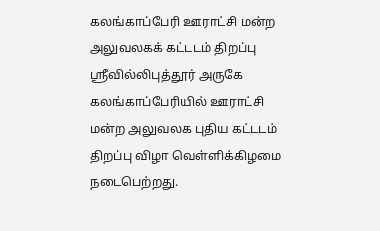கலங்காப்பேரி ஊராட்சி மன்ற அலுவலகக் கட்டடம் திறப்பு
ஸ்ரீவில்லிபுத்தூர் அருகே கலங்காப்பேரியில் ஊராட்சி மன்ற அலுவலக புதிய கட்டடம் திறப்பு விழா வெள்ளிக்கிழமை நடைபெற்றது.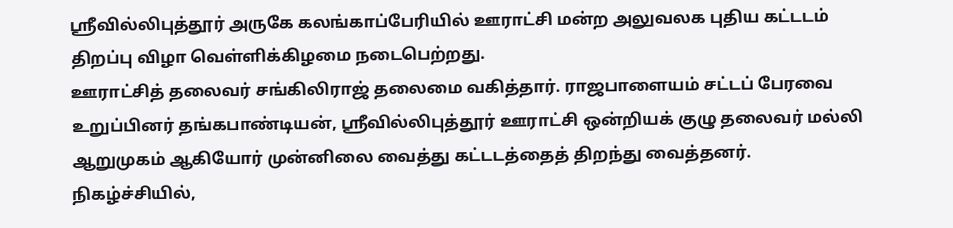ஸ்ரீவில்லிபுத்தூர் அருகே கலங்காப்பேரியில் ஊராட்சி மன்ற அலுவலக புதிய கட்டடம் திறப்பு விழா வெள்ளிக்கிழமை நடைபெற்றது.
ஊராட்சித் தலைவர் சங்கிலிராஜ் தலைமை வகித்தார். ராஜபாளையம் சட்டப் பேரவை உறுப்பினர் தங்கபாண்டியன், ஸ்ரீவில்லிபுத்தூர் ஊராட்சி ஒன்றியக் குழு தலைவர் மல்லி ஆறுமுகம் ஆகியோர் முன்னிலை வைத்து கட்டடத்தைத் திறந்து வைத்தனர்.
நிகழ்ச்சியில்,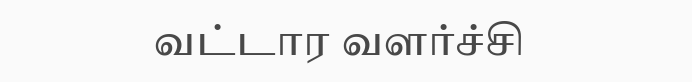வட்டார வளர்ச்சி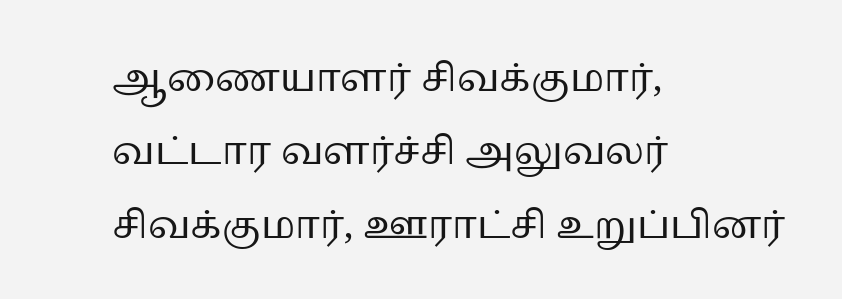ஆணையாளர் சிவக்குமார், வட்டார வளர்ச்சி அலுவலர் சிவக்குமார், ஊராட்சி உறுப்பினர்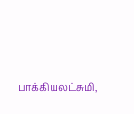பாக்கியலட்சுமி,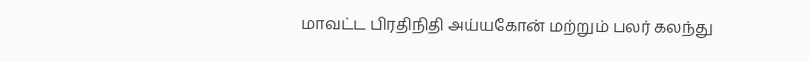மாவட்ட பிரதிநிதி அய்யகோன் மற்றும் பலர் கலந்து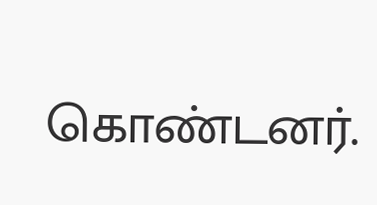கொண்டனர்.